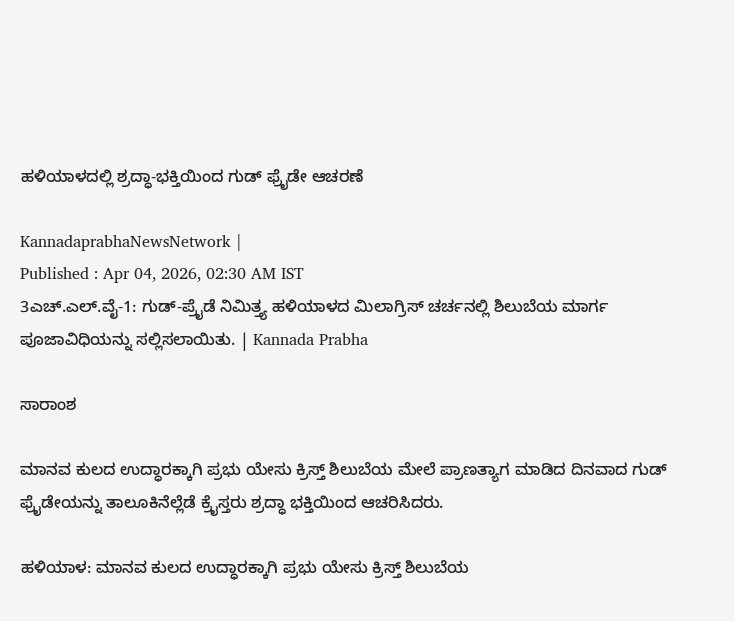ಹಳಿಯಾಳದಲ್ಲಿ ಶ್ರದ್ಧಾ-ಭಕ್ತಿಯಿಂದ ಗುಡ್‌ ಫ್ರೈಡೇ ಆಚರಣೆ

KannadaprabhaNewsNetwork |
Published : Apr 04, 2026, 02:30 AM IST
3ಎಚ್.ಎಲ್.ವೈ-1: ಗುಡ್-ಪ್ರೈಡೆ ನಿಮಿತ್ತ್ಯ ಹಳಿಯಾಳದ ಮಿಲಾಗ್ರಿಸ್ ಚರ್ಚನಲ್ಲಿ ಶಿಲುಬೆಯ ಮಾರ್ಗ ಪೂಜಾವಿಧಿಯನ್ನು ಸಲ್ಲಿಸಲಾಯಿತು. | Kannada Prabha

ಸಾರಾಂಶ

ಮಾನವ ಕುಲದ ಉದ್ಧಾರಕ್ಕಾಗಿ ಪ್ರಭು ಯೇಸು ಕ್ರಿಸ್ತ್ ಶಿಲುಬೆಯ ಮೇಲೆ ಪ್ರಾಣತ್ಯಾಗ ಮಾಡಿದ ದಿನವಾದ ಗುಡ್ ಫ್ರೈಡೇಯನ್ನು ತಾಲೂಕಿನೆಲ್ಲೆಡೆ ಕ್ರೈಸ್ತರು ಶ್ರದ್ಧಾ ಭಕ್ತಿಯಿಂದ ಆಚರಿಸಿದರು.

ಹಳಿಯಾಳ: ಮಾನವ ಕುಲದ ಉದ್ಧಾರಕ್ಕಾಗಿ ಪ್ರಭು ಯೇಸು ಕ್ರಿಸ್ತ್ ಶಿಲುಬೆಯ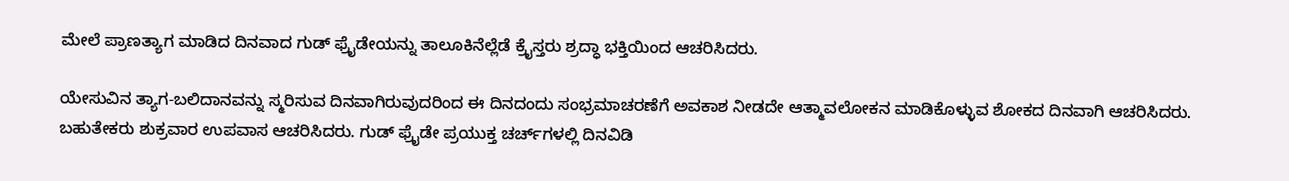ಮೇಲೆ ಪ್ರಾಣತ್ಯಾಗ ಮಾಡಿದ ದಿನವಾದ ಗುಡ್ ಫ್ರೈಡೇಯನ್ನು ತಾಲೂಕಿನೆಲ್ಲೆಡೆ ಕ್ರೈಸ್ತರು ಶ್ರದ್ಧಾ ಭಕ್ತಿಯಿಂದ ಆಚರಿಸಿದರು.

ಯೇಸುವಿನ ತ್ಯಾಗ-ಬಲಿದಾನವನ್ನು ಸ್ಮರಿಸುವ ದಿನವಾಗಿರುವುದರಿಂದ ಈ ದಿನದಂದು ಸಂಭ್ರಮಾಚರಣೆಗೆ ಅವಕಾಶ ನೀಡದೇ ಆತ್ಮಾವಲೋಕನ ಮಾಡಿಕೊಳ್ಳುವ ಶೋಕದ ದಿನವಾಗಿ ಆಚರಿಸಿದರು. ಬಹುತೇಕರು ಶುಕ್ರವಾರ ಉಪವಾಸ ಆಚರಿಸಿದರು. ಗುಡ್ ಫ್ರೈಡೇ ಪ್ರಯುಕ್ತ ಚರ್ಚ್‌ಗಳಲ್ಲಿ ದಿನವಿಡಿ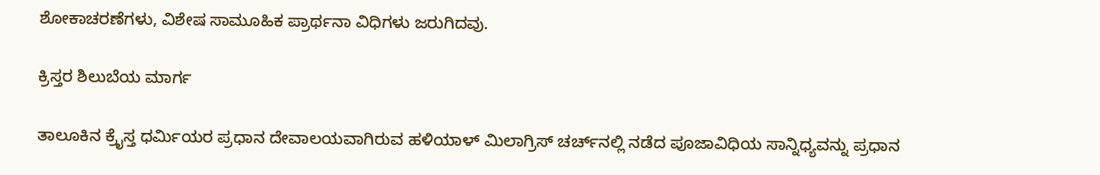ಶೋಕಾಚರಣೆಗಳು, ವಿಶೇಷ ಸಾಮೂಹಿಕ ಪ್ರಾರ್ಥನಾ ವಿಧಿಗಳು ಜರುಗಿದವು.

ಕ್ರಿಸ್ತರ ಶಿಲುಬೆಯ ಮಾರ್ಗ

ತಾಲೂಕಿನ ಕ್ರೈಸ್ತ ಧರ್ಮಿಯರ ಪ್ರಧಾನ ದೇವಾಲಯವಾಗಿರುವ ಹಳಿಯಾಳ್ ಮಿಲಾಗ್ರಿಸ್ ಚರ್ಚ್‌ನಲ್ಲಿ ನಡೆದ ಪೂಜಾವಿಧಿಯ ಸಾನ್ನಿಧ್ಯವನ್ನು ಪ್ರಧಾನ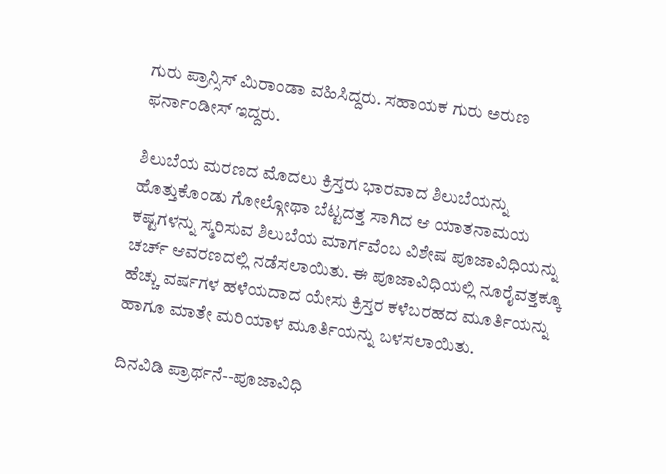ಗುರು ಪ್ರಾನ್ಸಿಸ್ ಮಿರಾಂಡಾ ವಹಿಸಿದ್ದರು. ಸಹಾಯಕ ಗುರು ಅರುಣ ಫರ್ನಾಂಡೀಸ್ ಇದ್ದರು.

ಶಿಲುಬೆಯ ಮರಣದ ಮೊದಲು ಕ್ರಿಸ್ತರು ಭಾರವಾದ ಶಿಲುಬೆಯನ್ನು ಹೊತ್ತುಕೊಂಡು ಗೋಲ್ಗೋಥಾ ಬೆಟ್ಟದತ್ತ ಸಾಗಿದ ಆ ಯಾತನಾಮಯ ಕಷ್ಟಗಳನ್ನು ಸ್ಮರಿಸುವ ಶಿಲುಬೆಯ ಮಾರ್ಗವೆಂಬ ವಿಶೇಷ ಪೂಜಾವಿಧಿಯನ್ನು ಚರ್ಚ್‌ ಆವರಣದಲ್ಲಿ ನಡೆಸಲಾಯಿತು. ಈ ಪೂಜಾವಿಧಿಯಲ್ಲಿ ನೂರೈವತ್ತಕ್ಕೂ ಹೆಚ್ಚು ವರ್ಷಗಳ ಹಳೆಯದಾದ ಯೇಸು ಕ್ರಿಸ್ತರ ಕಳೆಬರಹದ ಮೂರ್ತಿಯನ್ನು ಹಾಗೂ ಮಾತೇ ಮರಿಯಾಳ ಮೂರ್ತಿಯನ್ನು ಬಳಸಲಾಯಿತು.

ದಿನವಿಡಿ ಪ್ರಾರ್ಥನೆ--ಪೂಜಾವಿಧಿ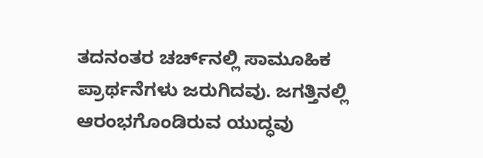ತದನಂತರ ಚರ್ಚ್‌ನಲ್ಲಿ ಸಾಮೂಹಿಕ ಪ್ರಾರ್ಥನೆಗಳು ಜರುಗಿದವು. ಜಗತ್ತಿನಲ್ಲಿ ಆರಂಭಗೊಂಡಿರುವ ಯುದ್ಧವು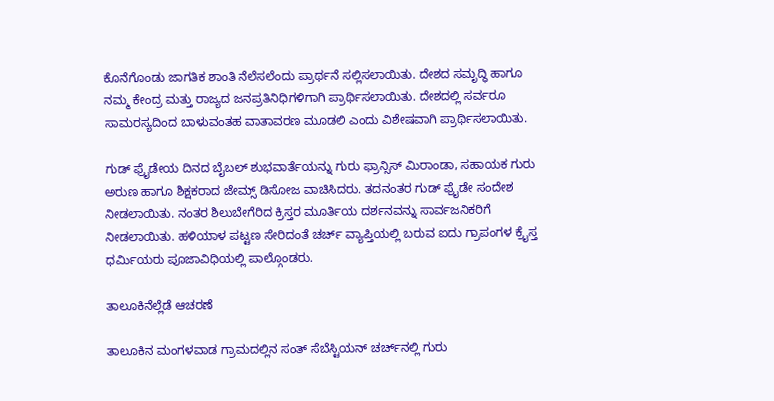ಕೊನೆಗೊಂಡು ಜಾಗತಿಕ ಶಾಂತಿ ನೆಲೆಸಲೆಂದು ಪ್ರಾರ್ಥನೆ ಸಲ್ಲಿಸಲಾಯಿತು. ದೇಶದ ಸಮೃದ್ಧಿ ಹಾಗೂ ನಮ್ಮ ಕೇಂದ್ರ ಮತ್ತು ರಾಜ್ಯದ ಜನಪ್ರತಿನಿಧಿಗಳಿಗಾಗಿ ಪ್ರಾರ್ಥಿಸಲಾಯಿತು. ದೇಶದಲ್ಲಿ ಸರ್ವರೂ ಸಾಮರಸ್ಯದಿಂದ ಬಾಳುವಂತಹ ವಾತಾವರಣ ಮೂಡಲಿ ಎಂದು ವಿಶೇಷವಾಗಿ ಪ್ರಾರ್ಥಿಸಲಾಯಿತು.

ಗುಡ್ ಫ್ರೈಡೇಯ ದಿನದ ಬೈಬಲ್ ಶುಭವಾರ್ತೆಯನ್ನು ಗುರು ಫ್ರಾನ್ಸಿಸ್ ಮಿರಾಂಡಾ, ಸಹಾಯಕ ಗುರು ಅರುಣ ಹಾಗೂ ಶಿಕ್ಷಕರಾದ ಜೇಮ್ಸ್ ಡಿಸೋಜ ವಾಚಿಸಿದರು. ತದನಂತರ ಗುಡ್ ಫ್ರೈಡೇ ಸಂದೇಶ ನೀಡಲಾಯಿತು. ನಂತರ ಶಿಲುಬೇಗೆರಿದ ಕ್ರಿಸ್ತರ ಮೂರ್ತಿಯ ದರ್ಶನವನ್ನು ಸಾರ್ವಜನಿಕರಿಗೆ ನೀಡಲಾಯಿತು. ಹಳಿಯಾಳ ಪಟ್ಟಣ ಸೇರಿದಂತೆ ಚರ್ಚ್‌ ವ್ಯಾಪ್ತಿಯಲ್ಲಿ ಬರುವ ಐದು ಗ್ರಾಪಂಗಳ ಕ್ರೈಸ್ತ ಧರ್ಮಿಯರು ಪೂಜಾವಿಧಿಯಲ್ಲಿ ಪಾಲ್ಗೊಂಡರು.

ತಾಲೂಕಿನೆಲ್ಲೆಡೆ ಆಚರಣೆ

ತಾಲೂಕಿನ ಮಂಗಳವಾಡ ಗ್ರಾಮದಲ್ಲಿನ ಸಂತ್ ಸೆಬೆಸ್ಟಿಯನ್ ಚರ್ಚ್‌ನಲ್ಲಿ ಗುರು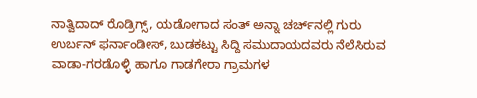ನಾತ್ವಿದಾದ್ ರೊಡ್ರಿಗ್ಸ್, ಯಡೋಗಾದ ಸಂತ್ ಅನ್ನಾ ಚರ್ಚ್‌ನಲ್ಲಿ ಗುರು ಉರ್ಬನ್ ಫರ್ನಾಂಡೀಸ್, ಬುಡಕಟ್ಟು ಸಿದ್ದಿ ಸಮುದಾಯದವರು ನೆಲೆಸಿರುವ ವಾಡಾ-ಗರಡೊಳ್ಳಿ ಹಾಗೂ ಗಾಡಗೇರಾ ಗ್ರಾಮಗಳ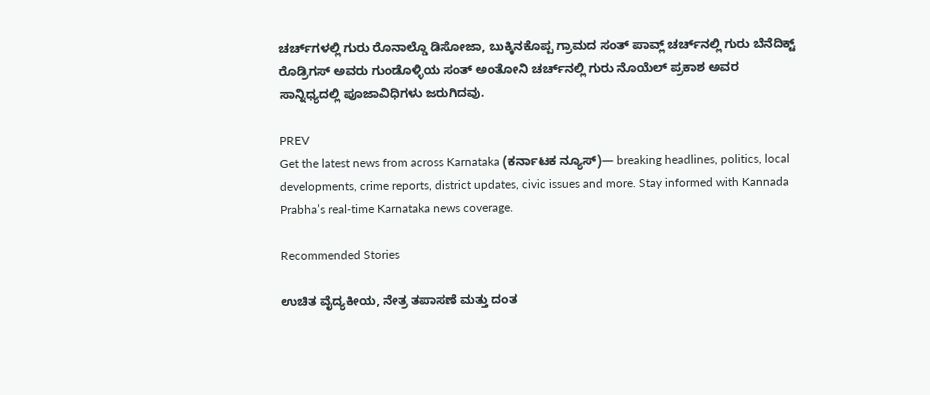ಚರ್ಚ್‌ಗಳಲ್ಲಿ ಗುರು ರೊನಾಲ್ಡೊ ಡಿಸೋಜಾ, ಬುಕ್ಕಿನಕೊಪ್ಪ ಗ್ರಾಮದ ಸಂತ್ ಪಾವ್ಲ್ ಚರ್ಚ್‌ನಲ್ಲಿ ಗುರು ಬೆನೆದಿಕ್ಟ್ ರೊಡ್ರಿಗಸ್ ಅವರು ಗುಂಡೊಳ್ಳಿಯ ಸಂತ್ ಅಂತೋನಿ ಚರ್ಚ್‌ನಲ್ಲಿ ಗುರು ನೊಯೆಲ್ ಪ್ರಕಾಶ ಅವರ ಸಾನ್ನಿಧ್ಯದಲ್ಲಿ ಪೂಜಾವಿಧಿಗಳು ಜರುಗಿದವು.

PREV
Get the latest news from across Karnataka (ಕರ್ನಾಟಕ ನ್ಯೂಸ್)— breaking headlines, politics, local developments, crime reports, district updates, civic issues and more. Stay informed with Kannada Prabha’s real‑time Karnataka news coverage.

Recommended Stories

ಉಚಿತ ವೈದ್ಯಕೀಯ, ನೇತ್ರ ತಪಾಸಣೆ ಮತ್ತು ದಂತ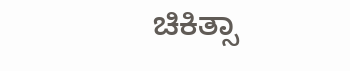ಚಿಕಿತ್ಸಾ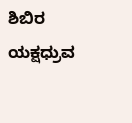ಶಿಬಿರ
ಯಕ್ಷಧ್ರುವ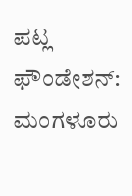ಪಟ್ಲ ಫೌಂಡೇಶನ್: ಮಂಗಳೂರು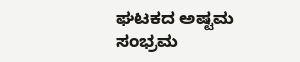ಘಟಕದ ಅಷ್ಟಮ ಸಂಭ್ರಮ